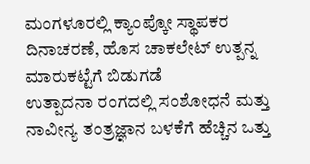ಮಂಗಳೂರಲ್ಲಿ ಕ್ಯಾಂಪ್ಕೋ ಸ್ಥಾಪಕರ ದಿನಾಚರಣೆ, ಹೊಸ ಚಾಕಲೇಟ್ ಉತ್ಪನ್ನ ಮಾರುಕಟ್ಟೆಗೆ ಬಿಡುಗಡೆ
ಉತ್ಪಾದನಾ ರಂಗದಲ್ಲಿ ಸಂಶೋಧನೆ ಮತ್ತು ನಾವೀನ್ಯ ತಂತ್ರಜ್ಞಾನ ಬಳಕೆಗೆ ಹೆಚ್ಚಿನ ಒತ್ತು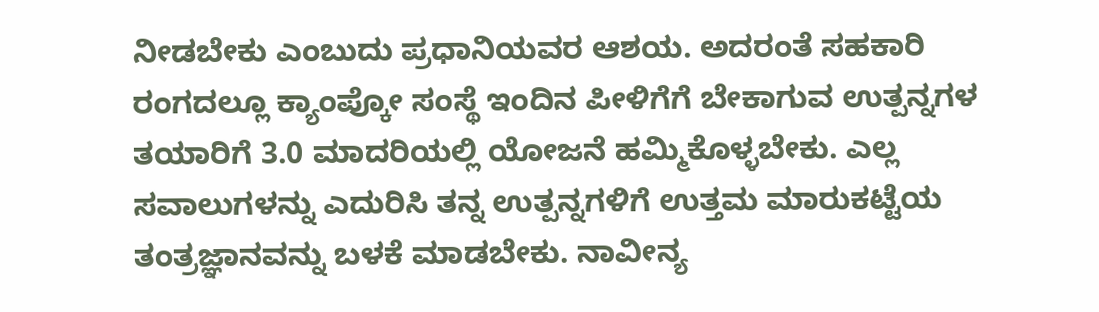ನೀಡಬೇಕು ಎಂಬುದು ಪ್ರಧಾನಿಯವರ ಆಶಯ. ಅದರಂತೆ ಸಹಕಾರಿ ರಂಗದಲ್ಲೂ ಕ್ಯಾಂಪ್ಕೋ ಸಂಸ್ಥೆ ಇಂದಿನ ಪೀಳಿಗೆಗೆ ಬೇಕಾಗುವ ಉತ್ಪನ್ನಗಳ ತಯಾರಿಗೆ 3.0 ಮಾದರಿಯಲ್ಲಿ ಯೋಜನೆ ಹಮ್ಮಿಕೊಳ್ಳಬೇಕು. ಎಲ್ಲ ಸವಾಲುಗಳನ್ನು ಎದುರಿಸಿ ತನ್ನ ಉತ್ಪನ್ನಗಳಿಗೆ ಉತ್ತಮ ಮಾರುಕಟ್ಟೆಯ ತಂತ್ರಜ್ಞಾನವನ್ನು ಬಳಕೆ ಮಾಡಬೇಕು. ನಾವೀನ್ಯ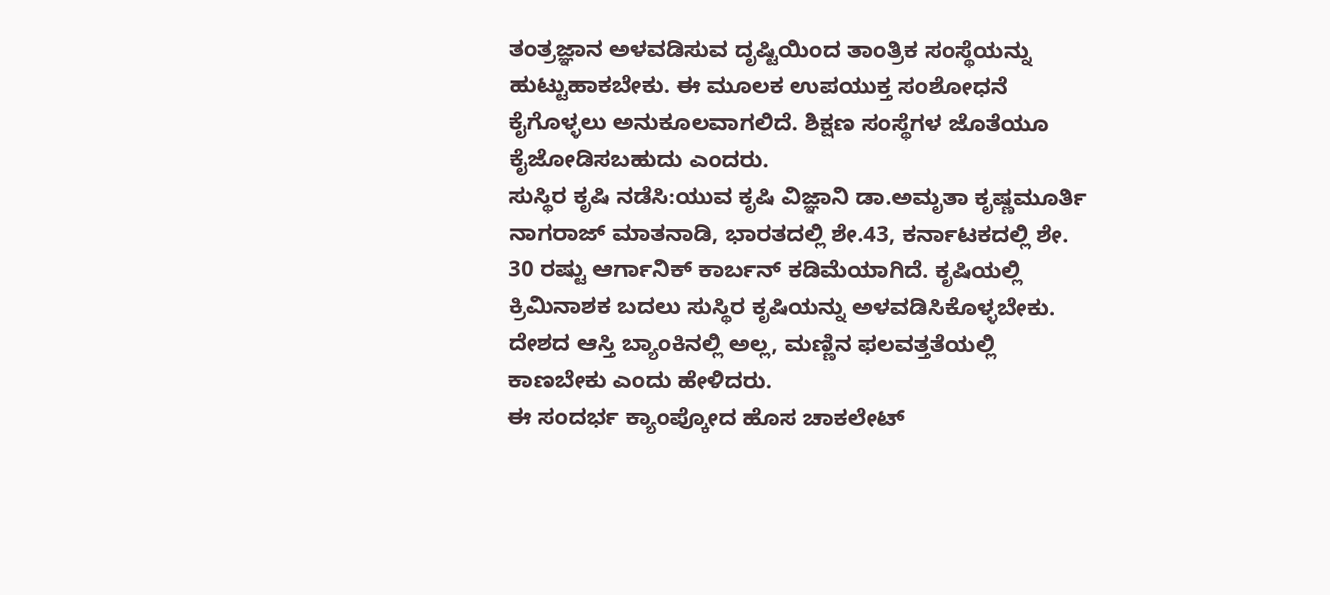ತಂತ್ರಜ್ಞಾನ ಅಳವಡಿಸುವ ದೃಷ್ಟಿಯಿಂದ ತಾಂತ್ರಿಕ ಸಂಸ್ಥೆಯನ್ನು ಹುಟ್ಟುಹಾಕಬೇಕು. ಈ ಮೂಲಕ ಉಪಯುಕ್ತ ಸಂಶೋಧನೆ ಕೈಗೊಳ್ಳಲು ಅನುಕೂಲವಾಗಲಿದೆ. ಶಿಕ್ಷಣ ಸಂಸ್ಥೆಗಳ ಜೊತೆಯೂ ಕೈಜೋಡಿಸಬಹುದು ಎಂದರು.
ಸುಸ್ಥಿರ ಕೃಷಿ ನಡೆಸಿ:ಯುವ ಕೃಷಿ ವಿಜ್ಞಾನಿ ಡಾ.ಅಮೃತಾ ಕೃಷ್ಣಮೂರ್ತಿ ನಾಗರಾಜ್ ಮಾತನಾಡಿ, ಭಾರತದಲ್ಲಿ ಶೇ.43, ಕರ್ನಾಟಕದಲ್ಲಿ ಶೇ. 30 ರಷ್ಟು ಆರ್ಗಾನಿಕ್ ಕಾರ್ಬನ್ ಕಡಿಮೆಯಾಗಿದೆ. ಕೃಷಿಯಲ್ಲಿ ಕ್ರಿಮಿನಾಶಕ ಬದಲು ಸುಸ್ಥಿರ ಕೃಷಿಯನ್ನು ಅಳವಡಿಸಿಕೊಳ್ಳಬೇಕು. ದೇಶದ ಆಸ್ತಿ ಬ್ಯಾಂಕಿನಲ್ಲಿ ಅಲ್ಲ, ಮಣ್ಣಿನ ಫಲವತ್ತತೆಯಲ್ಲಿ ಕಾಣಬೇಕು ಎಂದು ಹೇಳಿದರು.
ಈ ಸಂದರ್ಭ ಕ್ಯಾಂಪ್ಕೋದ ಹೊಸ ಚಾಕಲೇಟ್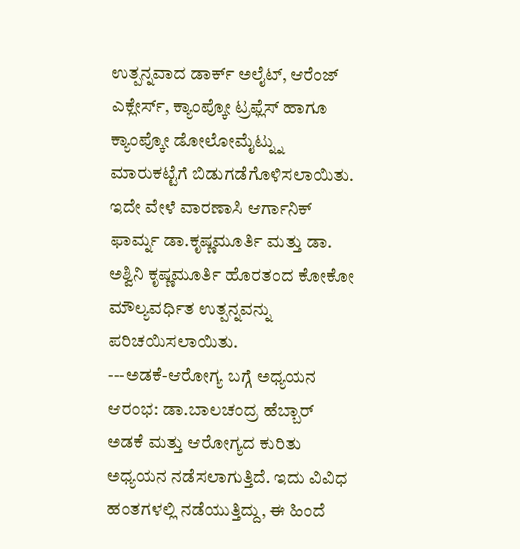ಉತ್ಪನ್ನವಾದ ಡಾರ್ಕ್ ಅಲೈಟ್, ಆರೆಂಜ್ ಎಕ್ಲೇರ್ಸ್, ಕ್ಯಾಂಪ್ಕೋ ಟ್ರಫ್ಲೆಸ್ ಹಾಗೂ ಕ್ಯಾಂಪ್ಕೋ ಡೋಲೋಮೈಟ್ನ್ನು ಮಾರುಕಟ್ಟೆಗೆ ಬಿಡುಗಡೆಗೊಳಿಸಲಾಯಿತು. ಇದೇ ವೇಳೆ ವಾರಣಾಸಿ ಆರ್ಗಾನಿಕ್ ಫಾರ್ಮ್ನ ಡಾ.ಕೃಷ್ಣಮೂರ್ತಿ ಮತ್ತು ಡಾ. ಅಶ್ವಿನಿ ಕೃಷ್ಣಮೂರ್ತಿ ಹೊರತಂದ ಕೋಕೋ ಮೌಲ್ಯವರ್ಧಿತ ಉತ್ಪನ್ನವನ್ನು ಪರಿಚಯಿಸಲಾಯಿತು.
---ಅಡಕೆ-ಆರೋಗ್ಯ ಬಗ್ಗೆ ಅಧ್ಯಯನ ಆರಂಭ: ಡಾ.ಬಾಲಚಂದ್ರ ಹೆಬ್ಬಾರ್
ಅಡಕೆ ಮತ್ತು ಆರೋಗ್ಯದ ಕುರಿತು ಅಧ್ಯಯನ ನಡೆಸಲಾಗುತ್ತಿದೆ. ಇದು ವಿವಿಧ ಹಂತಗಳಲ್ಲಿ ನಡೆಯುತ್ತಿದ್ದು, ಈ ಹಿಂದೆ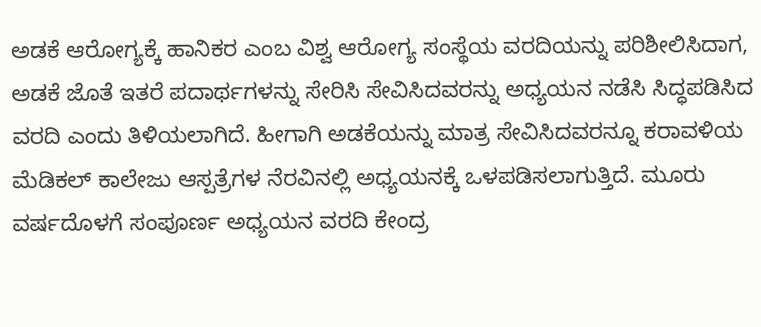ಅಡಕೆ ಆರೋಗ್ಯಕ್ಕೆ ಹಾನಿಕರ ಎಂಬ ವಿಶ್ವ ಆರೋಗ್ಯ ಸಂಸ್ಥೆಯ ವರದಿಯನ್ನು ಪರಿಶೀಲಿಸಿದಾಗ, ಅಡಕೆ ಜೊತೆ ಇತರೆ ಪದಾರ್ಥಗಳನ್ನು ಸೇರಿಸಿ ಸೇವಿಸಿದವರನ್ನು ಅಧ್ಯಯನ ನಡೆಸಿ ಸಿದ್ಧಪಡಿಸಿದ ವರದಿ ಎಂದು ತಿಳಿಯಲಾಗಿದೆ. ಹೀಗಾಗಿ ಅಡಕೆಯನ್ನು ಮಾತ್ರ ಸೇವಿಸಿದವರನ್ನೂ ಕರಾವಳಿಯ ಮೆಡಿಕಲ್ ಕಾಲೇಜು ಆಸ್ಪತ್ರೆಗಳ ನೆರವಿನಲ್ಲಿ ಅಧ್ಯಯನಕ್ಕೆ ಒಳಪಡಿಸಲಾಗುತ್ತಿದೆ. ಮೂರು ವರ್ಷದೊಳಗೆ ಸಂಪೂರ್ಣ ಅಧ್ಯಯನ ವರದಿ ಕೇಂದ್ರ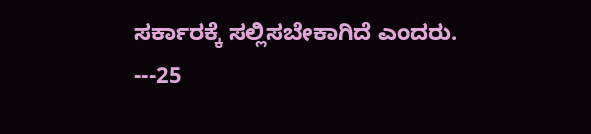ಸರ್ಕಾರಕ್ಕೆ ಸಲ್ಲಿಸಬೇಕಾಗಿದೆ ಎಂದರು.
---25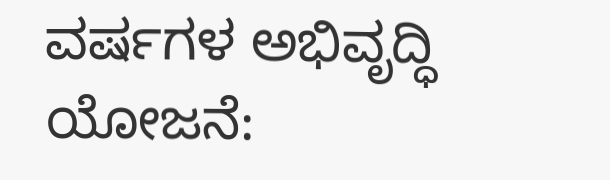ವರ್ಷಗಳ ಅಭಿವೃದ್ಧಿ ಯೋಜನೆ: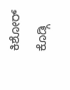ಕಿಶೋರ್ ಕೊಡ್ಗಿ